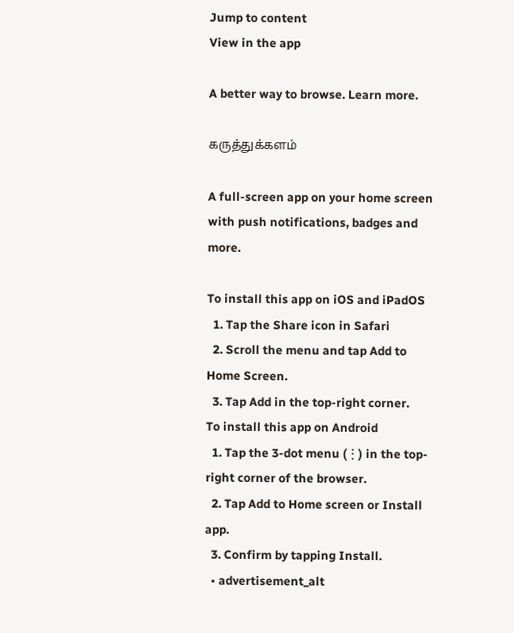Jump to content
View in the app

A better way to browse. Learn more.

கருத்துக்களம்

A full-screen app on your home screen with push notifications, badges and more.

To install this app on iOS and iPadOS
  1. Tap the Share icon in Safari
  2. Scroll the menu and tap Add to Home Screen.
  3. Tap Add in the top-right corner.
To install this app on Android
  1. Tap the 3-dot menu (⋮) in the top-right corner of the browser.
  2. Tap Add to Home screen or Install app.
  3. Confirm by tapping Install.
  • advertisement_alt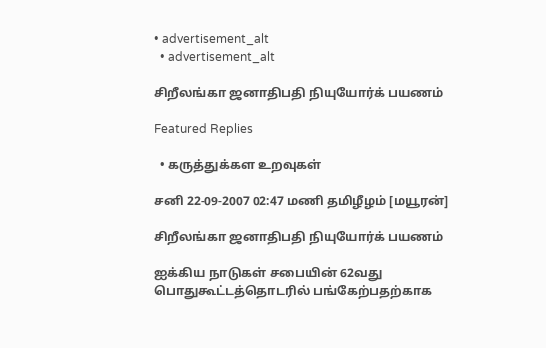• advertisement_alt
  • advertisement_alt

சிறீலங்கா ஜனாதிபதி நியுயோர்க் பயணம்

Featured Replies

  • கருத்துக்கள உறவுகள்

சனி 22-09-2007 02:47 மணி தமிழீழம் [மயூரன்]

சிறீலங்கா ஜனாதிபதி நியுயோர்க் பயணம்

ஐக்கிய நாடுகள் சபையின் 62வது பொதுகூட்டத்தொடரில் பங்கேற்பதற்காக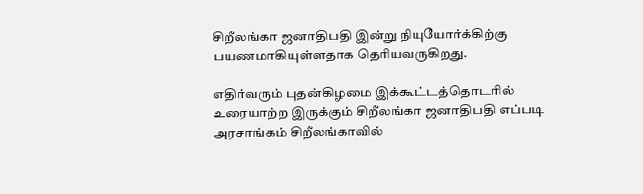சிறீலங்கா ஜனாதிபதி இன்று நியுயோர்க்கிற்கு பயணமாகியுள்ளதாக தெரியவருகிறது.

எதிர்வரும் புதன்கிழமை இக்கூட்டத்தொடரில் உரையாற்ற இருக்கும் சிறீலங்கா ஜனாதிபதி எப்படி அரசாங்கம் சிறீலங்காவில்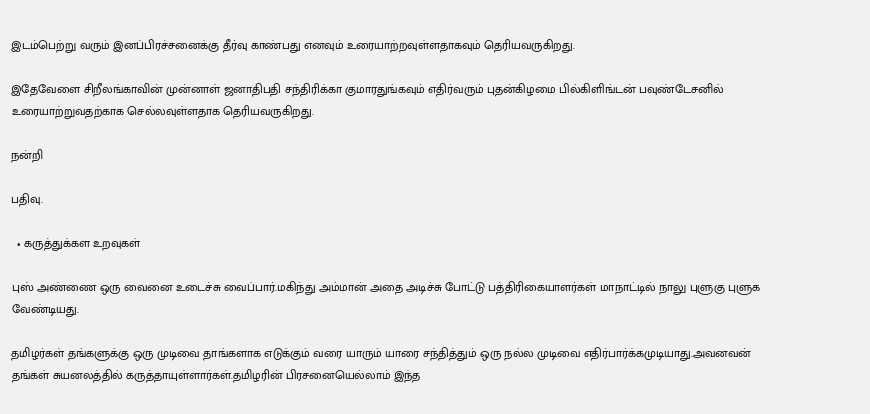இடம்பெற்று வரும் இனப்பிரச்சனைக்கு தீர்வு காண்பது எனவும் உரையாற்றவுள்ளதாகவும் தெரியவருகிறது.

இதேவேளை சிறீலங்காவின் முன்னாள் ஜனாதிபதி சந்திரிக்கா குமாரதுங்கவும் எதிர்வரும் புதன்கிழமை பில்கிளிங்டன் பவுண்டேசனில் உரையாற்றுவதற்காக செல்லவுள்ளதாக தெரியவருகிறது.

நன்றி

பதிவு.

  • கருத்துக்கள உறவுகள்

புஸ் அண்ணை ஒரு வைனை உடைச்சு வைப்பார்.மகிந்து அம்மான் அதை அடிச்சு போட்டு பத்திரிகையாளர்கள் மாநாட்டில் நாலு புளுகு புளுக வேண்டியது.

தமிழர்கள் தங்களுக்கு ஒரு முடிவை தாங்களாக எடுக்கும் வரை யாரும் யாரை சந்தித்தும் ஒரு நல்ல முடிவை எதிர்பார்க்கமுடியாது.அவனவன் தங்கள் சுயனலத்தில் கருத்தாயுள்ளார்கள்.தமிழரின் பிரசனையெல்லாம் இந்த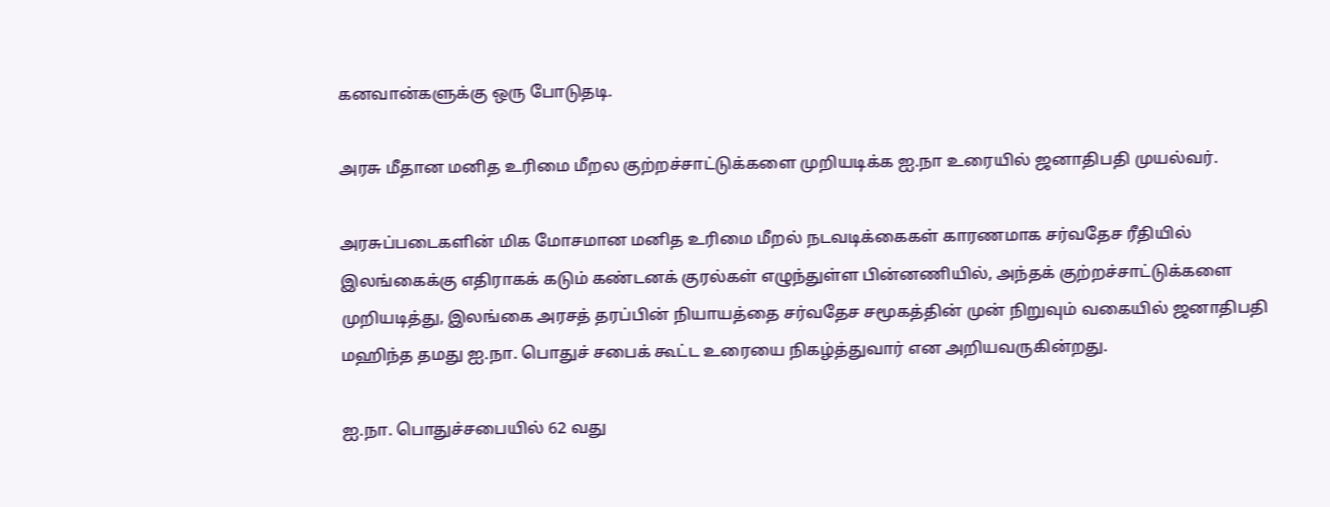கனவான்களுக்கு ஒரு போடுதடி.

அரசு மீதான மனித உரிமை மீறல குற்றச்சாட்டுக்களை முறியடிக்க ஐ.நா உரையில் ஜனாதிபதி முயல்வர்.

அரசுப்படைகளின் மிக மோசமான மனித உரிமை மீறல் நடவடிக்கைகள் காரணமாக சர்வதேச ரீதியில் இலங்கைக்கு எதிராகக் கடும் கண்டனக் குரல்கள் எழுந்துள்ள பின்னணியில், அந்தக் குற்றச்சாட்டுக்களை முறியடித்து, இலங்கை அரசத் தரப்பின் நியாயத்தை சர்வதேச சமூகத்தின் முன் நிறுவும் வகையில் ஜனாதிபதி மஹிந்த தமது ஐ.நா. பொதுச் சபைக் கூட்ட உரையை நிகழ்த்துவார் என அறியவருகின்றது.

ஐ.நா. பொதுச்சபையில் 62 வது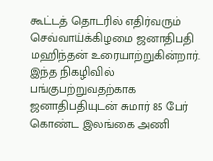கூட்டத் தொடரில் எதிர்வரும் செவ்வாய்க்கிழமை ஜனாதிபதி மஹிந்தன் உரையாற்றுகின்றார். இந்த நிகழிவில் பங்குபற்றுவதற்காக ஜனாதிபதியுடன் சுமார் 85 பேர் கொண்ட இலங்கை அணி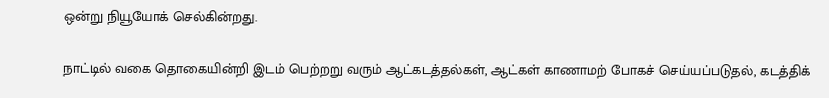ஒன்று நியூயோக் செல்கின்றது.

நாட்டில் வகை தொகையின்றி இடம் பெற்றறு வரும் ஆட்கடத்தல்கள், ஆட்கள் காணாமற் போகச் செய்யப்படுதல், கடத்திக்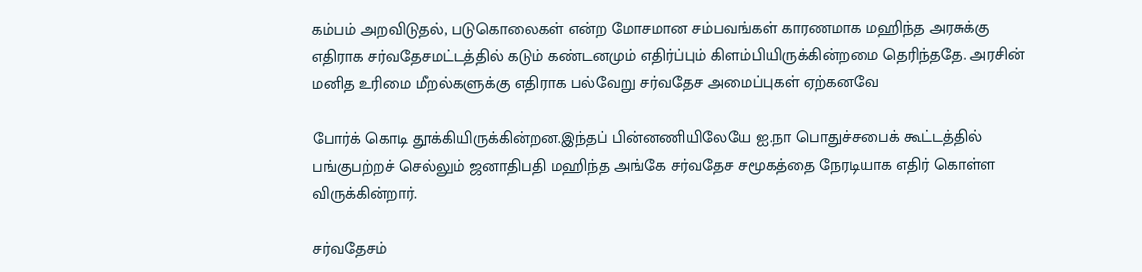கம்பம் அறவிடுதல், படுகொலைகள் என்ற மோசமான சம்பவங்கள் காரணமாக மஹிந்த அரசுக்கு எதிராக சர்வதேசமட்டத்தில் கடும் கண்டனமும் எதிர்ப்பும் கிளம்பியிருக்கின்றமை தெரிந்ததே. அரசின் மனித உரிமை மீறல்களுக்கு எதிராக பல்வேறு சர்வதேச அமைப்புகள் ஏற்கனவே

போர்க் கொடி தூக்கியிருக்கின்றன.இந்தப் பின்னணியிலேயே ஐ.நா பொதுச்சபைக் கூட்டத்தில் பங்குபற்றச் செல்லும் ஜனாதிபதி மஹிந்த அங்கே சர்வதேச சமூகத்தை நேரடியாக எதிர் கொள்ள விருக்கின்றார்.

சர்வதேசம்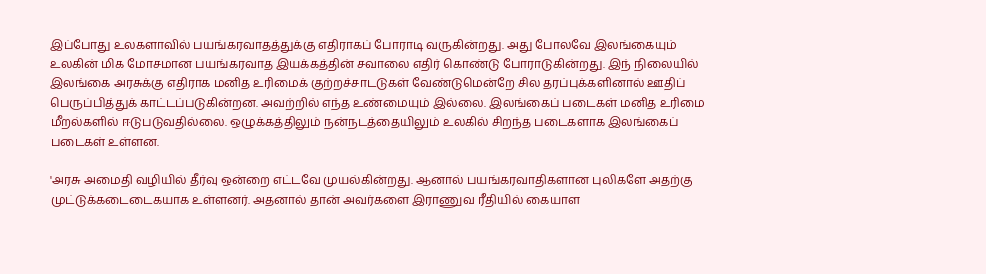இப்போது உலகளாவில் பயங்கரவாதத்துக்கு எதிராகப் போராடி வருகின்றது. அது போலவே இலங்கையும் உலகின் மிக மோசமான பயங்கரவாத இயக்கத்தின் சவாலை எதிர் கொண்டு போராடுகின்றது. இந் நிலையில் இலங்கை அரசுக்கு எதிராக மனித உரிமைக் குற்றச்சாடடுகள் வேண்டுமென்றே சில தரப்புக்களினால் ஊதிப் பெருப்பித்துக் காட்டப்படுகின்றன. அவற்றில் எந்த உண்மையும் இல்லை. இலங்கைப் படைகள் மனித உரிமை மீறல்களில் ஈடுபடுவதில்லை. ஒழுக்கத்திலும் நன்நடத்தையிலும் உலகில் சிறந்த படைகளாக இலங்கைப் படைகள் உள்ளன.

'அரசு அமைதி வழியில் தீர்வு ஒன்றை எட்டவே முயல்கின்றது. ஆனால் பயங்கரவாதிகளான புலிகளே அதற்கு முட்டுக்கடைடைகயாக உள்ளனர். அதனால் தான் அவர்களை இராணுவ ரீதியில் கையாள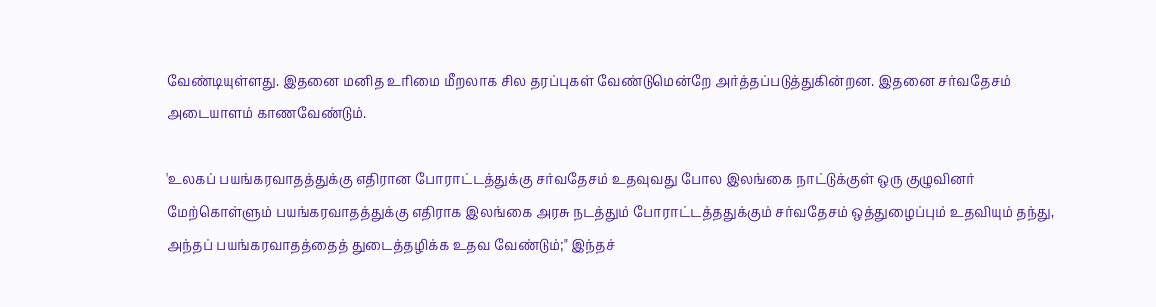வேண்டியுள்ளது. இதனை மனித உரிமை மீறலாக சில தரப்புகள் வேண்டுமென்றே அர்த்தப்படுத்துகின்றன. இதனை சர்வதேசம் அடையாளம் காணவேண்டும்.

'உலகப் பயங்கரவாதத்துக்கு எதிரான போராட்டத்துக்கு சர்வதேசம் உதவுவது போல இலங்கை நாட்டுக்குள் ஒரு குழுவினர் மேற்கொள்ளும் பயங்கரவாதத்துக்கு எதிராக இலங்கை அரசு நடத்தும் போராட்டத்ததுக்கும் சர்வதேசம் ஒத்துழைப்பும் உதவியும் தந்து, அந்தப் பயங்கரவாதத்தைத் துடைத்தழிக்க உதவ வேண்டும்;" இந்தச்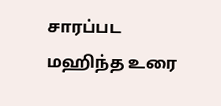சாரப்பட மஹிந்த உரை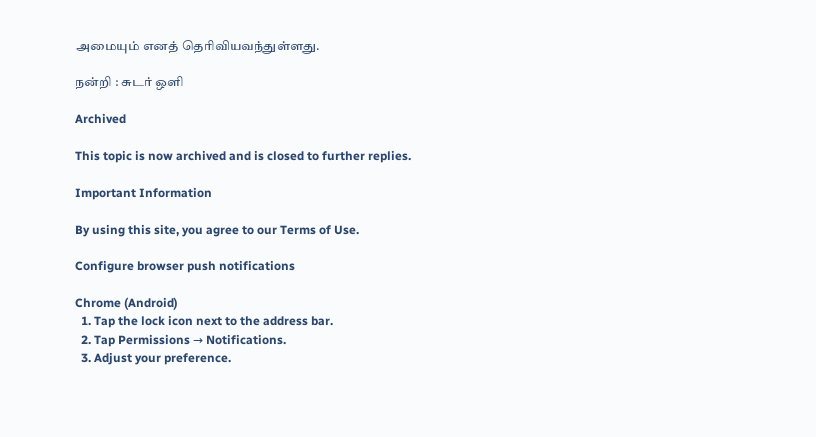அமையும் எனத் தெரிவியவந்துள்ளது.

நன்றி : சுடர் ஒளி

Archived

This topic is now archived and is closed to further replies.

Important Information

By using this site, you agree to our Terms of Use.

Configure browser push notifications

Chrome (Android)
  1. Tap the lock icon next to the address bar.
  2. Tap Permissions → Notifications.
  3. Adjust your preference.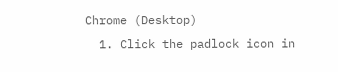Chrome (Desktop)
  1. Click the padlock icon in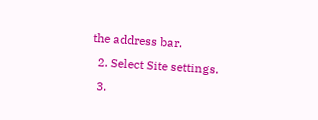the address bar.
  2. Select Site settings.
  3.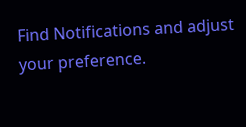Find Notifications and adjust your preference.